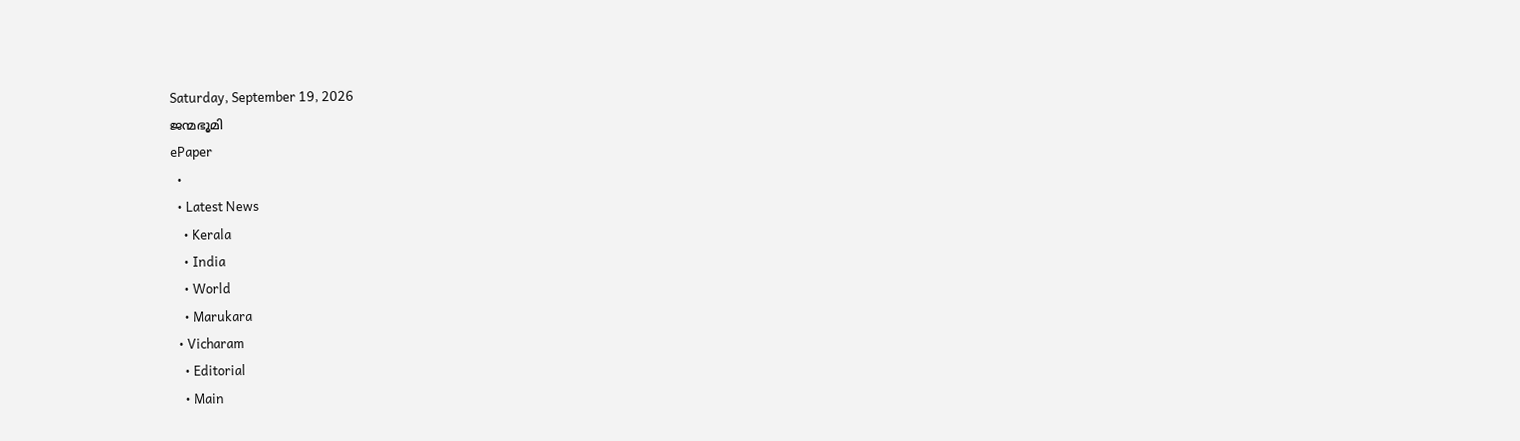Saturday, September 19, 2026
ജന്മഭൂമി
ePaper
  •
  • Latest News
    • Kerala
    • India
    • World
    • Marukara
  • Vicharam
    • Editorial
    • Main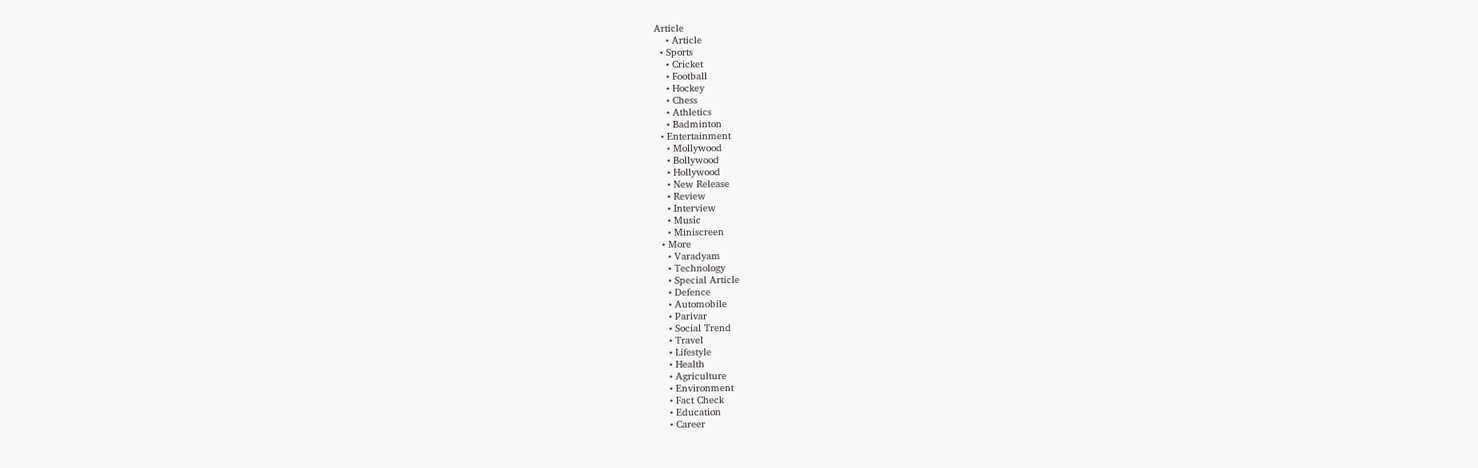Article
    • Article
  • Sports
    • Cricket
    • Football
    • Hockey
    • Chess
    • Athletics
    • Badminton
  • Entertainment
    • Mollywood
    • Bollywood
    • Hollywood
    • New Release
    • Review
    • Interview
    • Music
    • Miniscreen
  • More
    • Varadyam
    • Technology
    • Special Article
    • Defence
    • Automobile
    • Parivar
    • Social Trend
    • Travel
    • Lifestyle
    • Health
    • Agriculture
    • Environment
    • Fact Check
    • Education
    • Career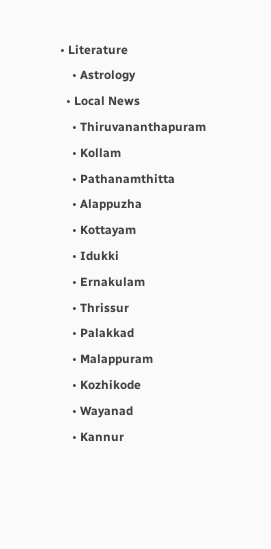• Literature
    • Astrology
  • Local News
    • Thiruvananthapuram
    • Kollam
    • Pathanamthitta
    • Alappuzha
    • Kottayam
    • Idukki
    • Ernakulam
    • Thrissur
    • Palakkad
    • Malappuram
    • Kozhikode
    • Wayanad
    • Kannur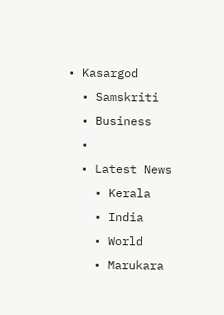• Kasargod
  • Samskriti
  • Business
  •
  • Latest News
    • Kerala
    • India
    • World
    • Marukara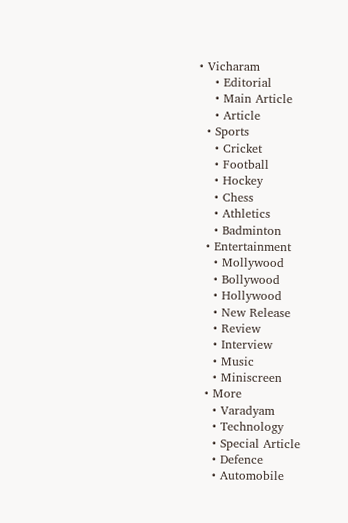• Vicharam
    • Editorial
    • Main Article
    • Article
  • Sports
    • Cricket
    • Football
    • Hockey
    • Chess
    • Athletics
    • Badminton
  • Entertainment
    • Mollywood
    • Bollywood
    • Hollywood
    • New Release
    • Review
    • Interview
    • Music
    • Miniscreen
  • More
    • Varadyam
    • Technology
    • Special Article
    • Defence
    • Automobile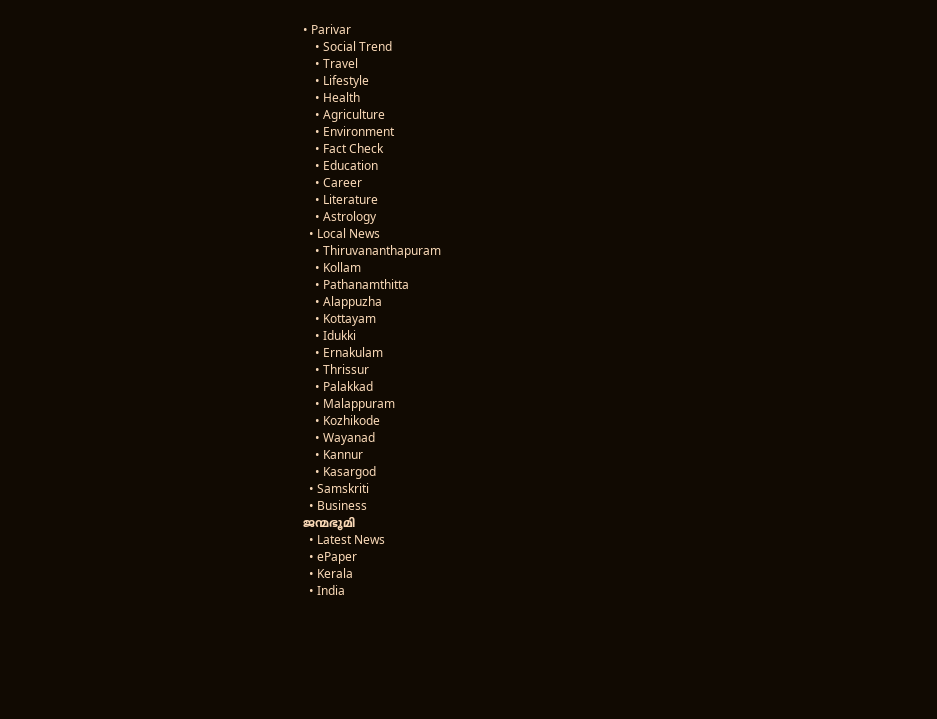• Parivar
    • Social Trend
    • Travel
    • Lifestyle
    • Health
    • Agriculture
    • Environment
    • Fact Check
    • Education
    • Career
    • Literature
    • Astrology
  • Local News
    • Thiruvananthapuram
    • Kollam
    • Pathanamthitta
    • Alappuzha
    • Kottayam
    • Idukki
    • Ernakulam
    • Thrissur
    • Palakkad
    • Malappuram
    • Kozhikode
    • Wayanad
    • Kannur
    • Kasargod
  • Samskriti
  • Business
ജന്മഭൂമി
  • Latest News
  • ePaper
  • Kerala
  • India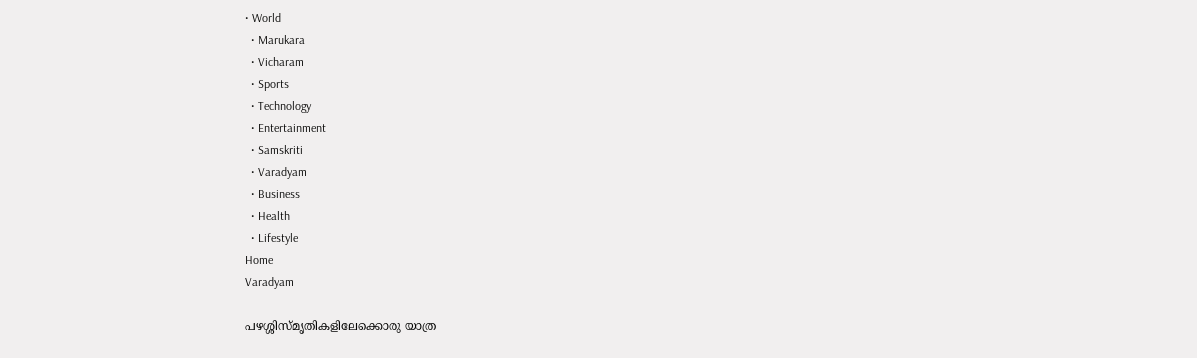• World
  • Marukara
  • Vicharam
  • Sports
  • Technology
  • Entertainment
  • Samskriti
  • Varadyam
  • Business
  • Health
  • Lifestyle
Home
Varadyam

പഴശ്ശിസ്മൃതികളിലേക്കൊരു യാത്ര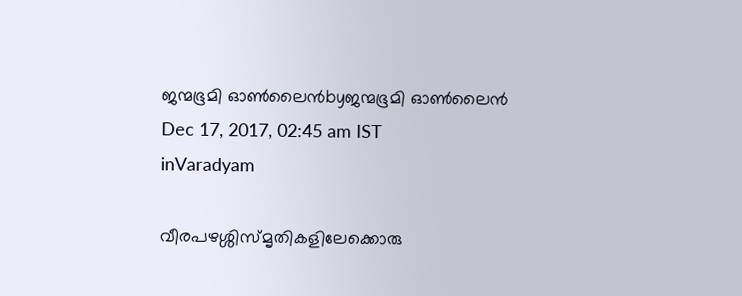ജന്മഭൂമി ഓണ്‍ലൈന്‍byജന്മഭൂമി ഓണ്‍ലൈന്‍
Dec 17, 2017, 02:45 am IST
inVaradyam

വീരപഴശ്ശിസ്മൃതികളിലേക്കൊരു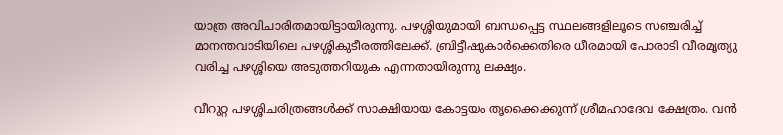യാത്ര അവിചാരിതമായിട്ടായിരുന്നു. പഴശ്ശിയുമായി ബന്ധപ്പെട്ട സ്ഥലങ്ങളിലൂടെ സഞ്ചരിച്ച് മാനന്തവാടിയിലെ പഴശ്ശികുടീരത്തിലേക്ക്. ബ്രിട്ടീഷുകാര്‍ക്കെതിരെ ധീരമായി പോരാടി വീരമൃത്യു വരിച്ച പഴശ്ശിയെ അടുത്തറിയുക എന്നതായിരുന്നു ലക്ഷ്യം.

വീറുറ്റ പഴശ്ശിചരിത്രങ്ങള്‍ക്ക് സാക്ഷിയായ കോട്ടയം തൃക്കൈക്കുന്ന് ശ്രീമഹാദേവ ക്ഷേത്രം. വന്‍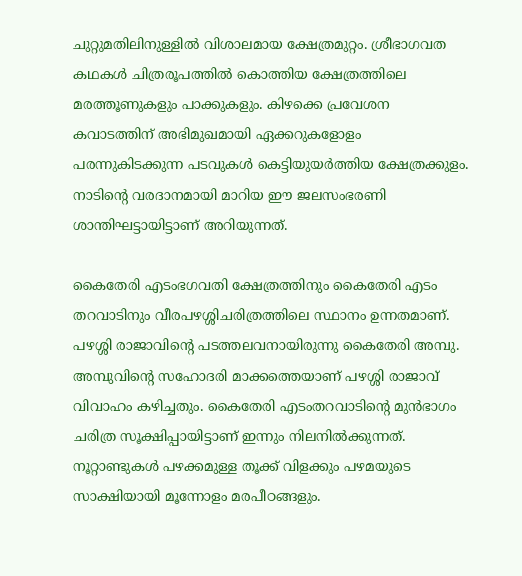ചുറ്റുമതിലിനുള്ളില്‍ വിശാലമായ ക്ഷേത്രമുറ്റം. ശ്രീഭാഗവത കഥകള്‍ ചിത്രരൂപത്തില്‍ കൊത്തിയ ക്ഷേത്രത്തിലെ മരത്തൂണുകളും പാക്കുകളും. കിഴക്കെ പ്രവേശന കവാടത്തിന് അഭിമുഖമായി ഏക്കറുകളോളം പരന്നുകിടക്കുന്ന പടവുകള്‍ കെട്ടിയുയര്‍ത്തിയ ക്ഷേത്രക്കുളം. നാടിന്റെ വരദാനമായി മാറിയ ഈ ജലസംഭരണി ശാന്തിഘട്ടായിട്ടാണ് അറിയുന്നത്.

കൈതേരി എടംഭഗവതി ക്ഷേത്രത്തിനും കൈതേരി എടം തറവാടിനും വീരപഴശ്ശിചരിത്രത്തിലെ സ്ഥാനം ഉന്നതമാണ്. പഴശ്ശി രാജാവിന്റെ പടത്തലവനായിരുന്നു കൈതേരി അമ്പു. അമ്പുവിന്റെ സഹോദരി മാക്കത്തെയാണ് പഴശ്ശി രാജാവ് വിവാഹം കഴിച്ചതും. കൈതേരി എടംതറവാടിന്റെ മുന്‍ഭാഗം ചരിത്ര സൂക്ഷിപ്പായിട്ടാണ് ഇന്നും നിലനില്‍ക്കുന്നത്. നൂറ്റാണ്ടുകള്‍ പഴക്കമുള്ള തൂക്ക് വിളക്കും പഴമയുടെ സാക്ഷിയായി മൂന്നോളം മരപീഠങ്ങളും.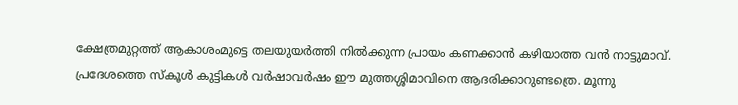ക്ഷേത്രമുറ്റത്ത് ആകാശംമുട്ടെ തലയുയര്‍ത്തി നില്‍ക്കുന്ന പ്രായം കണക്കാന്‍ കഴിയാത്ത വന്‍ നാട്ടുമാവ്. പ്രദേശത്തെ സ്‌കൂള്‍ കുട്ടികള്‍ വര്‍ഷാവര്‍ഷം ഈ മുത്തശ്ശിമാവിനെ ആദരിക്കാറുണ്ടത്രെ. മൂന്നു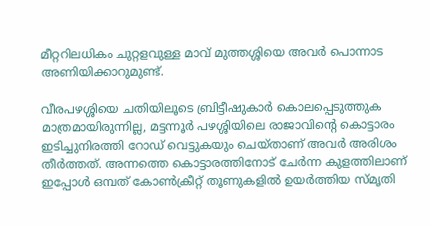മീറ്ററിലധികം ചുറ്റളവുള്ള മാവ് മുത്തശ്ശിയെ അവര്‍ പൊന്നാട അണിയിക്കാറുമുണ്ട്.

വീരപഴശ്ശിയെ ചതിയിലൂടെ ബ്രിട്ടീഷുകാര്‍ കൊലപ്പെടുത്തുക മാത്രമായിരുന്നില്ല, മട്ടന്നൂര്‍ പഴശ്ശിയിലെ രാജാവിന്റെ കൊട്ടാരം ഇടിച്ചുനിരത്തി റോഡ് വെട്ടുകയും ചെയ്താണ് അവര്‍ അരിശം തീര്‍ത്തത്. അന്നത്തെ കൊട്ടാരത്തിനോട് ചേര്‍ന്ന കുളത്തിലാണ് ഇപ്പോള്‍ ഒമ്പത് കോണ്‍ക്രീറ്റ് തൂണുകളില്‍ ഉയര്‍ത്തിയ സ്മൃതി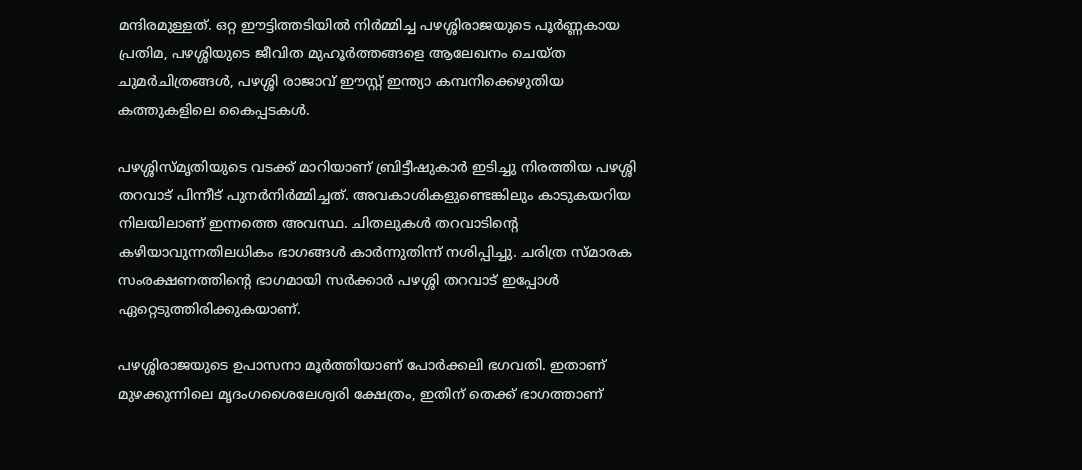മന്ദിരമുള്ളത്. ഒറ്റ ഈട്ടിത്തടിയില്‍ നിര്‍മ്മിച്ച പഴശ്ശിരാജയുടെ പൂര്‍ണ്ണകായ പ്രതിമ, പഴശ്ശിയുടെ ജീവിത മുഹൂര്‍ത്തങ്ങളെ ആലേഖനം ചെയ്ത ചുമര്‍ചിത്രങ്ങള്‍, പഴശ്ശി രാജാവ് ഈസ്റ്റ് ഇന്ത്യാ കമ്പനിക്കെഴുതിയ കത്തുകളിലെ കൈപ്പടകള്‍.

പഴശ്ശിസ്മൃതിയുടെ വടക്ക് മാറിയാണ് ബ്രിട്ടീഷുകാര്‍ ഇടിച്ചു നിരത്തിയ പഴശ്ശി തറവാട് പിന്നീട് പുനര്‍നിര്‍മ്മിച്ചത്. അവകാശികളുണ്ടെങ്കിലും കാടുകയറിയ നിലയിലാണ് ഇന്നത്തെ അവസ്ഥ. ചിതലുകള്‍ തറവാടിന്റെ കഴിയാവുന്നതിലധികം ഭാഗങ്ങള്‍ കാര്‍ന്നുതിന്ന് നശിപ്പിച്ചു. ചരിത്ര സ്മാരക സംരക്ഷണത്തിന്റെ ഭാഗമായി സര്‍ക്കാര്‍ പഴശ്ശി തറവാട് ഇപ്പോള്‍ ഏറ്റെടുത്തിരിക്കുകയാണ്.

പഴശ്ശിരാജയുടെ ഉപാസനാ മൂര്‍ത്തിയാണ് പോര്‍ക്കലി ഭഗവതി. ഇതാണ് മുഴക്കുന്നിലെ മൃദംഗശൈലേശ്വരി ക്ഷേത്രം, ഇതിന് തെക്ക് ഭാഗത്താണ്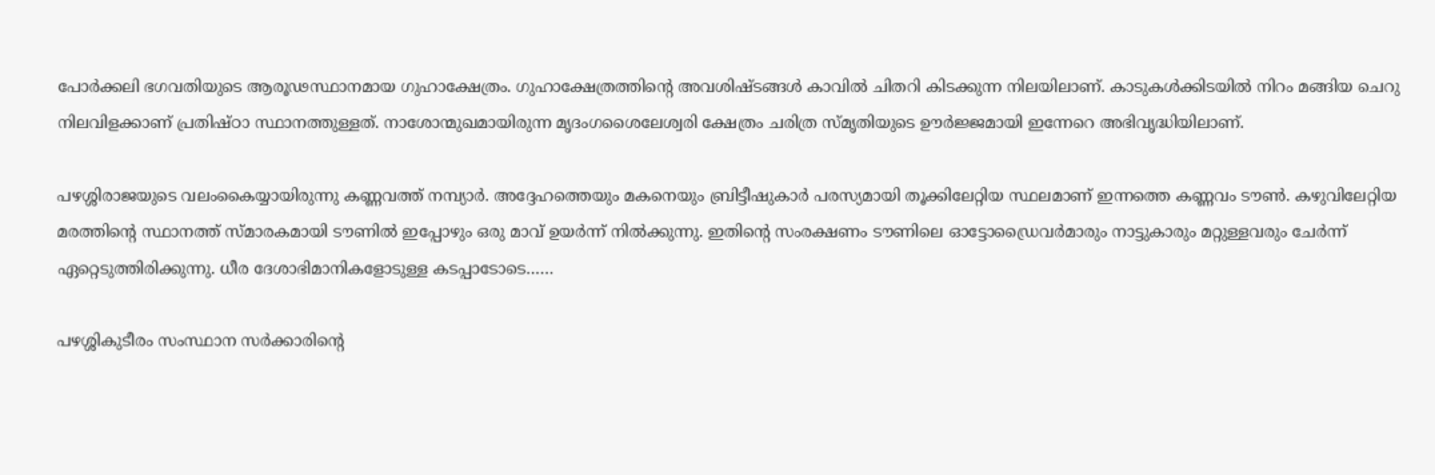പോര്‍ക്കലി ഭഗവതിയുടെ ആരൂഢസ്ഥാനമായ ഗുഹാക്ഷേത്രം. ഗുഹാക്ഷേത്രത്തിന്റെ അവശിഷ്ടങ്ങള്‍ കാവില്‍ ചിതറി കിടക്കുന്ന നിലയിലാണ്. കാടുകള്‍ക്കിടയില്‍ നിറം മങ്ങിയ ചെറു നിലവിളക്കാണ് പ്രതിഷ്ഠാ സ്ഥാനത്തുള്ളത്. നാശോന്മുഖമായിരുന്ന മൃദംഗശൈലേശ്വരി ക്ഷേത്രം ചരിത്ര സ്മൃതിയുടെ ഊര്‍ജ്ജമായി ഇന്നേറെ അഭിവൃദ്ധിയിലാണ്.

പഴശ്ശിരാജയുടെ വലംകൈയ്യായിരുന്നു കണ്ണവത്ത് നമ്പ്യാര്‍. അദ്ദേഹത്തെയും മകനെയും ബ്രിട്ടീഷുകാര്‍ പരസ്യമായി തൂക്കിലേറ്റിയ സ്ഥലമാണ് ഇന്നത്തെ കണ്ണവം ടൗണ്‍. കഴുവിലേറ്റിയ മരത്തിന്റെ സ്ഥാനത്ത് സ്മാരകമായി ടൗണില്‍ ഇപ്പോഴും ഒരു മാവ് ഉയര്‍ന്ന് നില്‍ക്കുന്നു. ഇതിന്റെ സംരക്ഷണം ടൗണിലെ ഓട്ടോഡ്രൈവര്‍മാരും നാട്ടുകാരും മറ്റുള്ളവരും ചേര്‍ന്ന് ഏറ്റെടുത്തിരിക്കുന്നു. ധീര ദേശാഭിമാനികളോടുള്ള കടപ്പാടോടെ……

പഴശ്ശികുടീരം സംസ്ഥാന സര്‍ക്കാരിന്റെ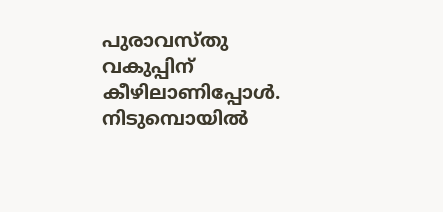പുരാവസ്തു വകുപ്പിന് കീഴിലാണിപ്പോള്‍. നിടുമ്പൊയില്‍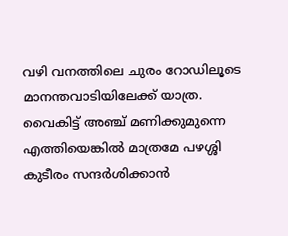വഴി വനത്തിലെ ചുരം റോഡിലൂടെ മാനന്തവാടിയിലേക്ക് യാത്ര. വൈകിട്ട് അഞ്ച് മണിക്കുമുന്നെ എത്തിയെങ്കില്‍ മാത്രമേ പഴശ്ശി കുടീരം സന്ദര്‍ശിക്കാന്‍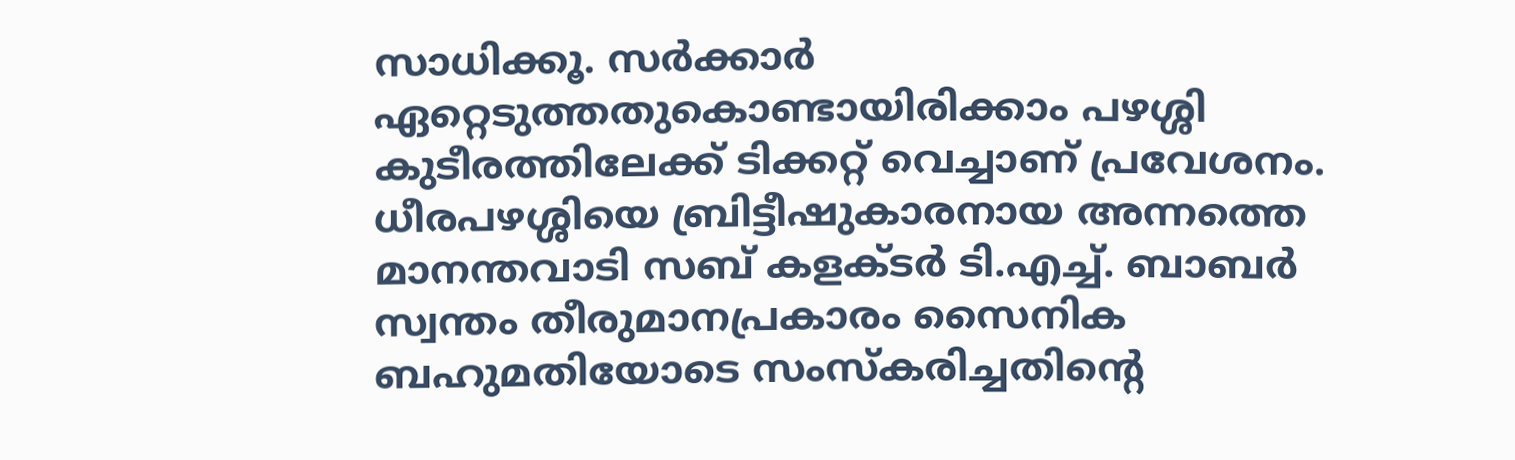സാധിക്കൂ. സര്‍ക്കാര്‍ ഏറ്റെടുത്തതുകൊണ്ടായിരിക്കാം പഴശ്ശി കുടീരത്തിലേക്ക് ടിക്കറ്റ് വെച്ചാണ് പ്രവേശനം. ധീരപഴശ്ശിയെ ബ്രിട്ടീഷുകാരനായ അന്നത്തെ മാനന്തവാടി സബ് കളക്ടര്‍ ടി.എച്ച്. ബാബര്‍ സ്വന്തം തീരുമാനപ്രകാരം സൈനിക ബഹുമതിയോടെ സംസ്‌കരിച്ചതിന്റെ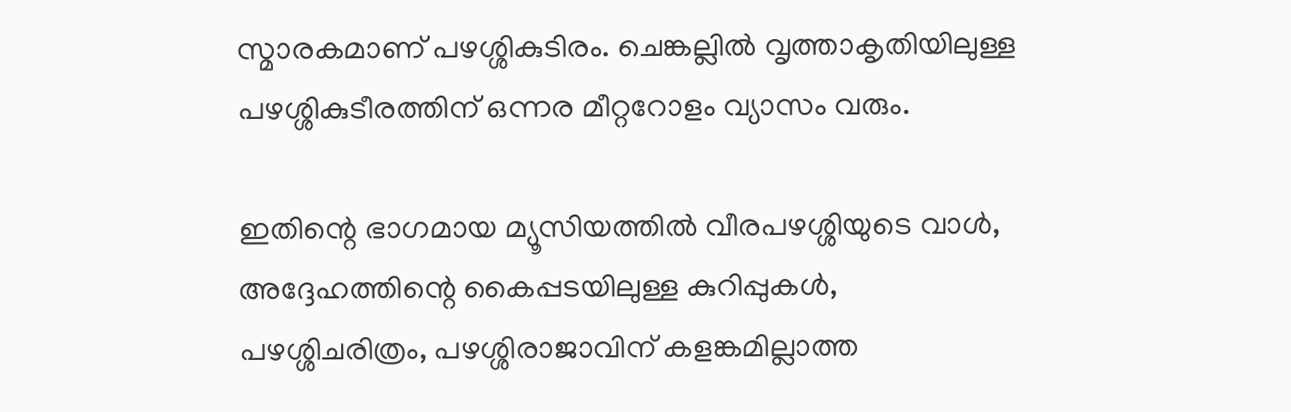സ്മാരകമാണ് പഴശ്ശികുടിരം. ചെങ്കല്ലില്‍ വൃത്താകൃതിയിലുള്ള പഴശ്ശികുടീരത്തിന് ഒന്നര മീറ്ററോളം വ്യാസം വരും.

ഇതിന്റെ ഭാഗമായ മ്യൂസിയത്തില്‍ വീരപഴശ്ശിയുടെ വാള്‍, അദ്ദേഹത്തിന്റെ കൈപ്പടയിലുള്ള കുറിപ്പുകള്‍, പഴശ്ശിചരിത്രം, പഴശ്ശിരാജാവിന് കളങ്കമില്ലാത്ത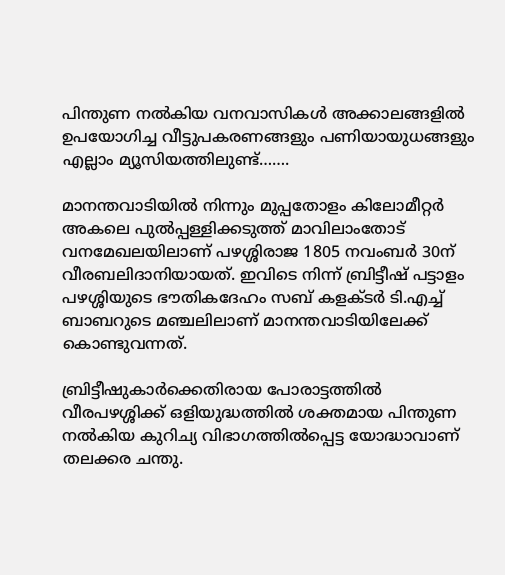പിന്തുണ നല്‍കിയ വനവാസികള്‍ അക്കാലങ്ങളില്‍ ഉപയോഗിച്ച വീട്ടുപകരണങ്ങളും പണിയായുധങ്ങളും എല്ലാം മ്യൂസിയത്തിലുണ്ട്…….

മാനന്തവാടിയില്‍ നിന്നും മുപ്പതോളം കിലോമീറ്റര്‍ അകലെ പുല്‍പ്പള്ളിക്കടുത്ത് മാവിലാംതോട് വനമേഖലയിലാണ് പഴശ്ശിരാജ 1805 നവംബര്‍ 30ന് വീരബലിദാനിയായത്. ഇവിടെ നിന്ന് ബ്രിട്ടീഷ് പട്ടാളം പഴശ്ശിയുടെ ഭൗതികദേഹം സബ് കളക്ടര്‍ ടി.എച്ച് ബാബറുടെ മഞ്ചലിലാണ് മാനന്തവാടിയിലേക്ക് കൊണ്ടുവന്നത്.

ബ്രിട്ടീഷുകാര്‍ക്കെതിരായ പോരാട്ടത്തില്‍ വീരപഴശ്ശിക്ക് ഒളിയുദ്ധത്തില്‍ ശക്തമായ പിന്തുണ നല്‍കിയ കുറിച്യ വിഭാഗത്തില്‍പ്പെട്ട യോദ്ധാവാണ് തലക്കര ചന്തു.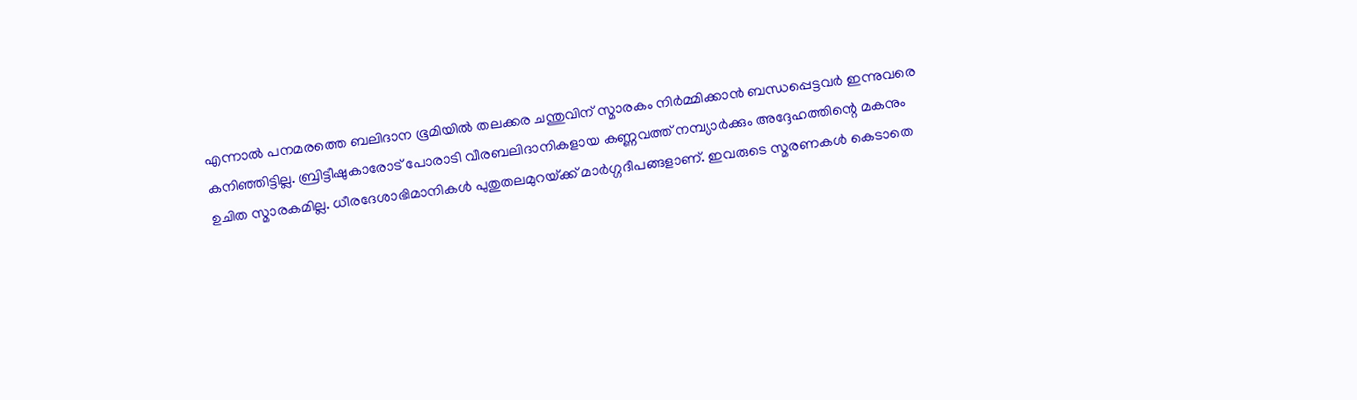എന്നാല്‍ പനമരത്തെ ബലിദാന ഭൂമിയില്‍ തലക്കര ചന്തുവിന് സ്മാരകം നിര്‍മ്മിക്കാന്‍ ബന്ധപ്പെട്ടവര്‍ ഇന്നുവരെ കനിഞ്ഞിട്ടില്ല. ബ്രിട്ടീഷുകാരോട് പോരാടി വീരബലിദാനികളായ കണ്ണവത്ത് നമ്പ്യാര്‍ക്കും അദ്ദേഹത്തിന്റെ മകനും ഉചിത സ്മാരകമില്ല. ധീരദേശാഭിമാനികള്‍ പുതുതലമുറയ്‌ക്ക് മാര്‍ഗ്ഗദീപങ്ങളാണ്. ഇവരുടെ സ്മരണകള്‍ കെടാതെ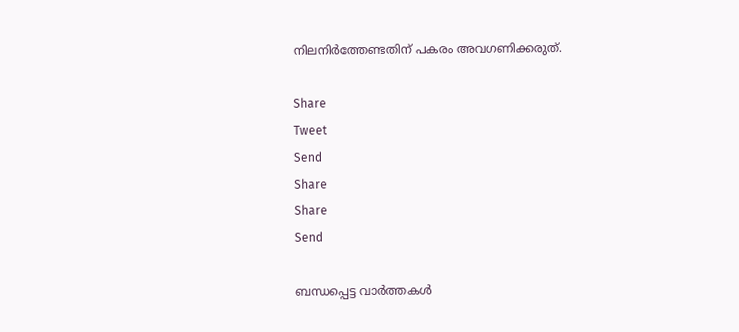നിലനിര്‍ത്തേണ്ടതിന് പകരം അവഗണിക്കരുത്.

Share
Tweet
Send
Share
Share
Send

ബന്ധപ്പെട്ട വാര്‍ത്തകള്‍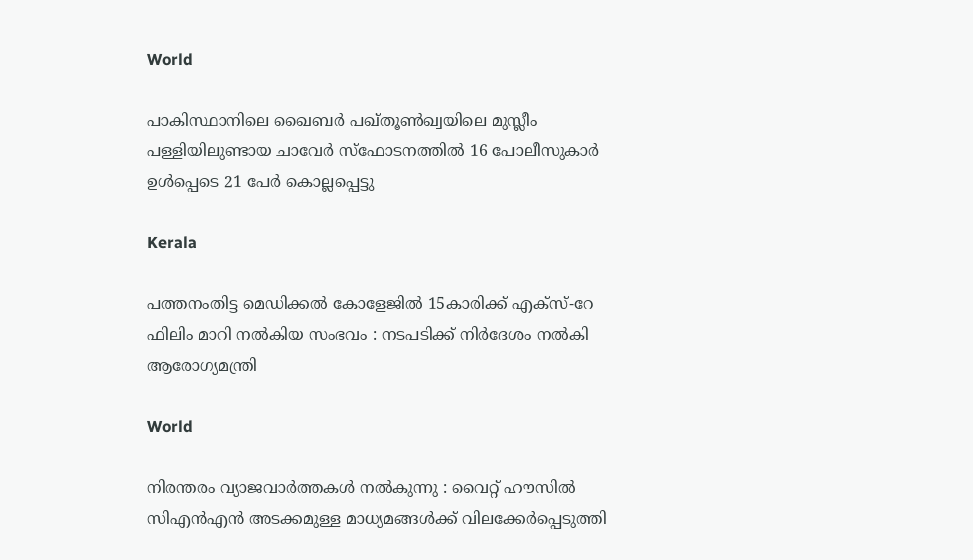World

പാകിസ്ഥാനിലെ ഖൈബർ പഖ്തൂൺഖ്വയിലെ മുസ്ലീം പള്ളിയിലുണ്ടായ ചാവേർ സ്ഫോടനത്തിൽ 16 പോലീസുകാർ ഉൾപ്പെടെ 21 പേർ കൊല്ലപ്പെട്ടു

Kerala

പത്തനംതിട്ട മെഡിക്കൽ കോളേജിൽ 15കാരിക്ക് എക്സ്-റേ ഫിലിം മാറി നൽകിയ സംഭവം : നടപടിക്ക് നിര്‍ദേശം നല്‍കി ആരോഗ്യമന്ത്രി

World

നിരന്തരം വ്യാജവാർത്തകൾ നൽകുന്നു : വൈറ്റ് ഹൗസിൽ സിഎൻഎൻ അടക്കമുള്ള മാധ്യമങ്ങൾക്ക് വിലക്കേർപ്പെടുത്തി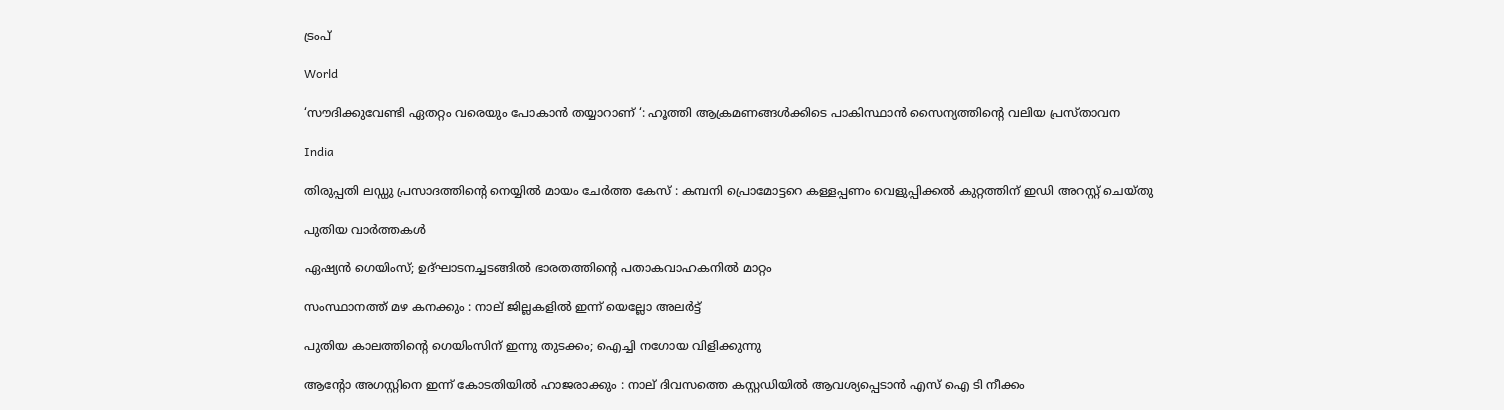ട്രംപ്

World

‘സൗദിക്കുവേണ്ടി ഏതറ്റം വരെയും പോകാൻ തയ്യാറാണ് ‘: ഹൂത്തി ആക്രമണങ്ങൾക്കിടെ പാകിസ്ഥാൻ സൈന്യത്തിന്റെ വലിയ പ്രസ്താവന

India

തിരുപ്പതി ലഡ്ഡു പ്രസാദത്തിന്റെ നെയ്യിൽ മായം ചേർത്ത കേസ് : കമ്പനി പ്രൊമോട്ടറെ കള്ളപ്പണം വെളുപ്പിക്കൽ കുറ്റത്തിന് ഇഡി അറസ്റ്റ് ചെയ്തു

പുതിയ വാര്‍ത്തകള്‍

ഏഷ്യൻ ഗെയിംസ്; ഉദ്ഘാടനച്ചടങ്ങിൽ ഭാരതത്തിന്റെ പതാകവാഹകനില്‍ മാറ്റം

സംസ്ഥാനത്ത് മഴ കനക്കും : നാല് ജില്ലകളില്‍ ഇന്ന് യെല്ലോ അലര്‍ട്ട്

പുതിയ കാലത്തിന്റെ ഗെയിംസിന് ഇന്നു തുടക്കം; ഐച്ചി നഗോയ വിളിക്കുന്നു

ആന്റോ അഗസ്റ്റിനെ ഇന്ന് കോടതിയില്‍ ഹാജരാക്കും : നാല് ദിവസത്തെ കസ്റ്റഡിയില്‍ ആവശ്യപ്പെടാന്‍ എസ് ഐ ടി നീക്കം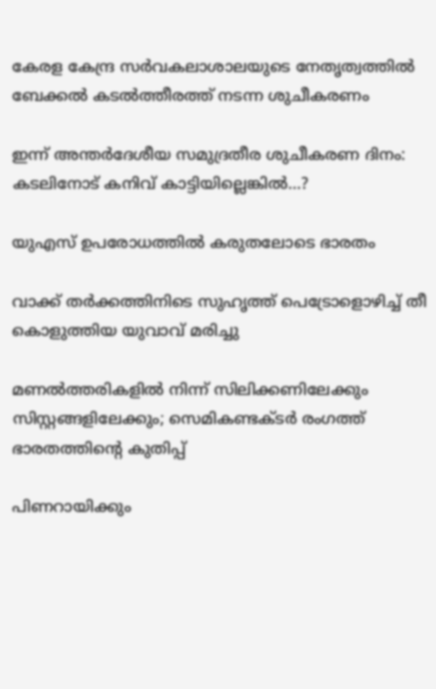കേരള കേന്ദ്ര സര്‍വകലാശാലയുടെ നേതൃത്വത്തില്‍ ബേക്കല്‍ കടല്‍ത്തീരത്ത് നടന്ന ശുചീകരണം

ഇന്ന് അന്തര്‍ദേശീയ സമുദ്രതീര ശുചീകരണ ദിനം: കടലിനോട് കനിവ് കാട്ടിയില്ലെങ്കില്‍…?

യുഎസ് ഉപരോധത്തില്‍ കരുതലോടെ ഭാരതം

വാക്ക് തർക്കത്തിനിടെ സുഹൃത്ത് പെട്രോളൊഴിച്ച് തീ കൊളുത്തിയ യുവാവ് മരിച്ചു

മണല്‍ത്തരികളില്‍ നിന്ന് സിലിക്കണിലേക്കും സിസ്റ്റങ്ങളിലേക്കും; സെമികണ്ടക്ടര്‍ രംഗത്ത് ഭാരതത്തിന്റെ കുതിപ്പ്

പിണറായിക്കും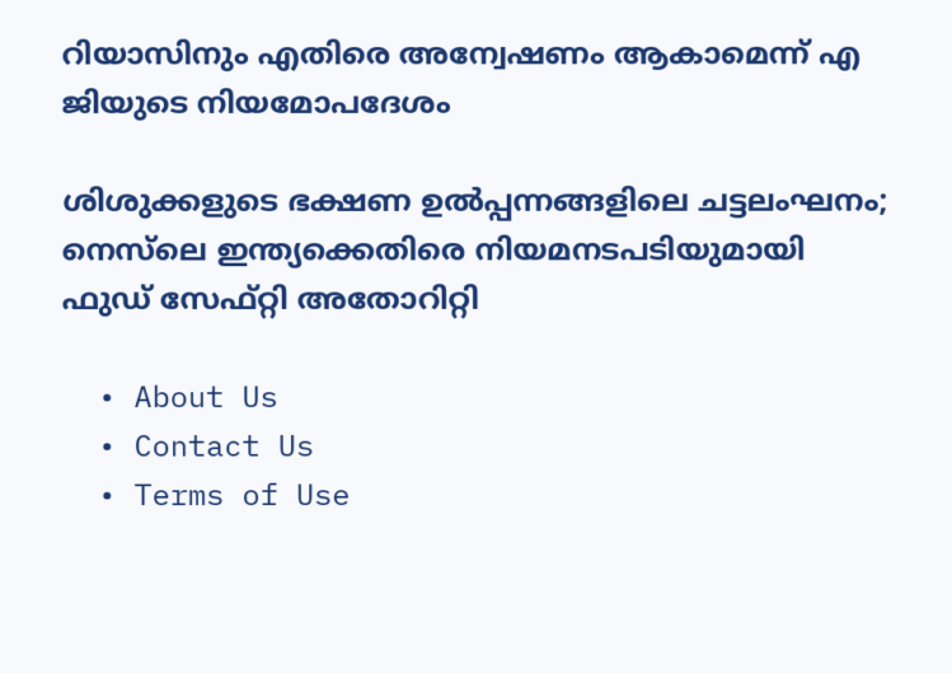റിയാസിനും എതിരെ അന്വേഷണം ആകാമെന്ന് എ ജിയുടെ നിയമോപദേശം

ശിശുക്കളുടെ ഭക്ഷണ ഉൽപ്പന്നങ്ങളിലെ ചട്ടലംഘനം; നെസ്‌ലെ ഇന്ത്യക്കെതിരെ നിയമനടപടിയുമായി ഫുഡ് സേഫ്റ്റി അതോറിറ്റി

  • About Us
  • Contact Us
  • Terms of Use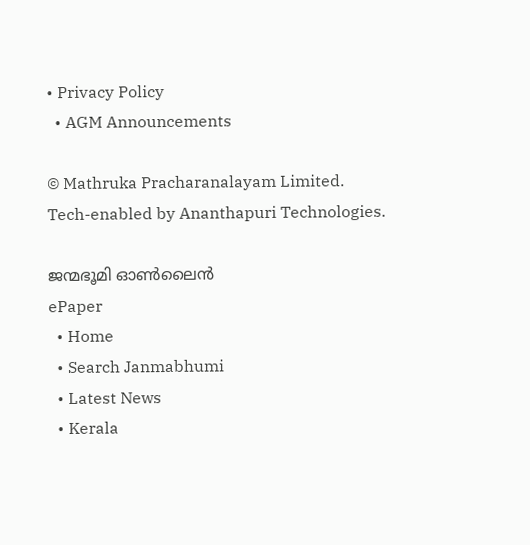• Privacy Policy
  • AGM Announcements

© Mathruka Pracharanalayam Limited.
Tech-enabled by Ananthapuri Technologies.

ജന്മഭൂമി ഓണ്‍ലൈന്‍
ePaper
  • Home
  • Search Janmabhumi
  • Latest News
  • Kerala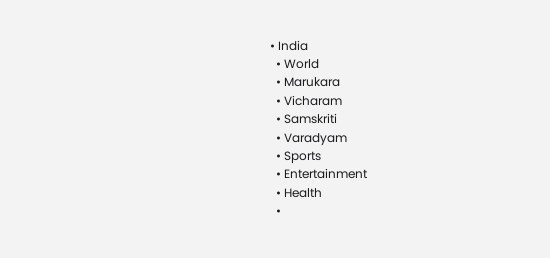• India
  • World
  • Marukara
  • Vicharam
  • Samskriti
  • Varadyam
  • Sports
  • Entertainment
  • Health
  •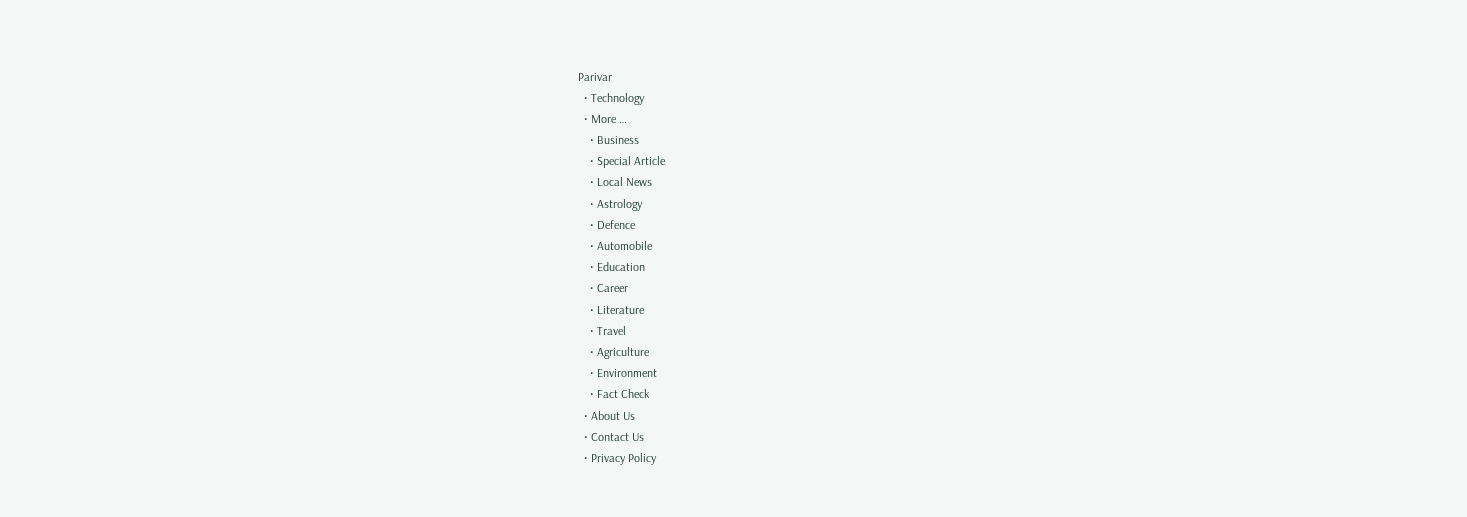Parivar
  • Technology
  • More …
    • Business
    • Special Article
    • Local News
    • Astrology
    • Defence
    • Automobile
    • Education
    • Career
    • Literature
    • Travel
    • Agriculture
    • Environment
    • Fact Check
  • About Us
  • Contact Us
  • Privacy Policy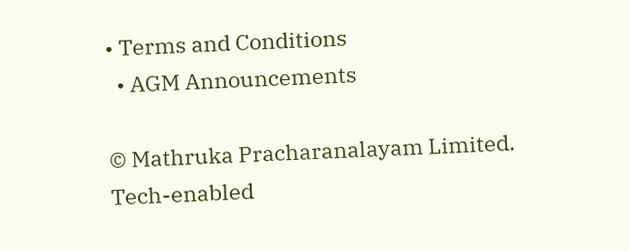• Terms and Conditions
  • AGM Announcements

© Mathruka Pracharanalayam Limited.
Tech-enabled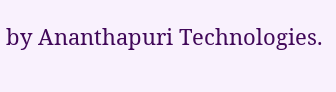by Ananthapuri Technologies.